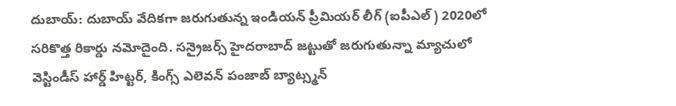దుబాయ్: దుబాయ్ వేదికగా జరుగుతున్న ఇండియన్ ప్రీమియర్ లీగ్ (ఐపీఎల్) 2020లో సరికొత్త రికార్డు నమోదైంది. సన్రైజర్స్ హైదరాబాద్ జట్టుతో జరుగుతున్నా మ్యాచులో వెస్టిండీస్ హార్డ్ హిట్టర్, కింగ్స్ ఎలెవన్ పంజాబ్ బ్యాట్స్మన్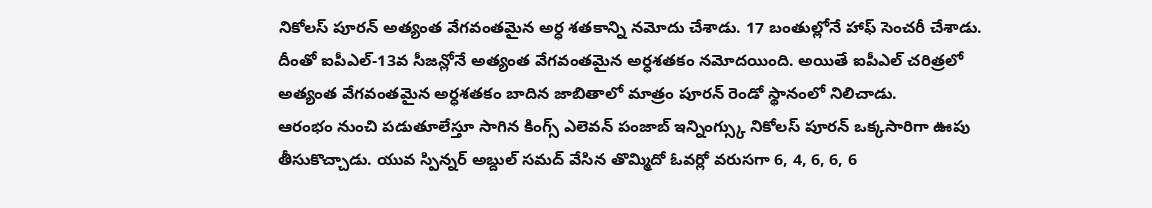నికోలస్ పూరన్ అత్యంత వేగవంతమైన అర్ధ శతకాన్ని నమోదు చేశాడు. 17 బంతుల్లోనే హాఫ్ సెంచరీ చేశాడు. దీంతో ఐపీఎల్-13వ సీజన్లోనే అత్యంత వేగవంతమైన అర్ధశతకం నమోదయింది. అయితే ఐపీఎల్ చరిత్రలో అత్యంత వేగవంతమైన అర్ధశతకం బాదిన జాబితాలో మాత్రం పూరన్ రెండో స్థానంలో నిలిచాడు.
ఆరంభం నుంచి పడుతూలేస్తూ సాగిన కింగ్స్ ఎలెవన్ పంజాబ్ ఇన్నింగ్స్కు నికోలస్ పూరన్ ఒక్కసారిగా ఊపు తీసుకొచ్చాడు. యువ స్పిన్నర్ అబ్దుల్ సమద్ వేసిన తొమ్మిదో ఓవర్లో వరుసగా 6, 4, 6, 6, 6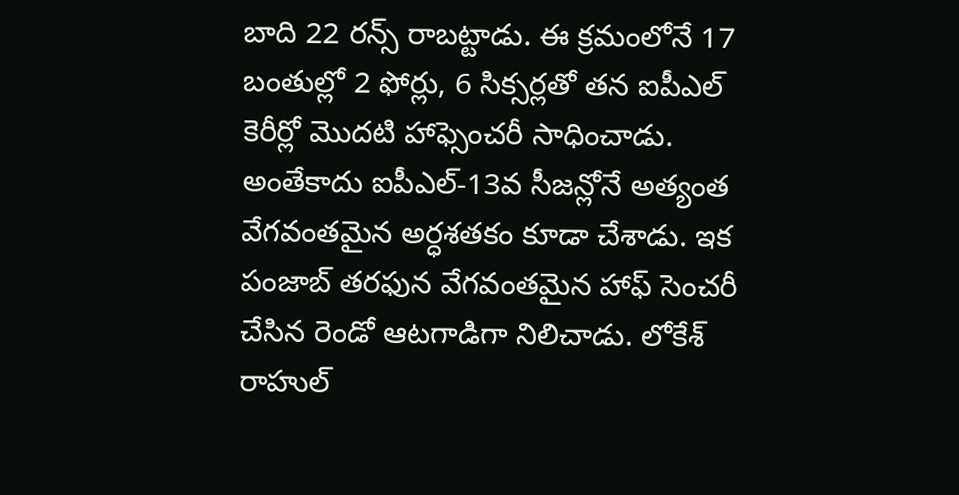బాది 22 రన్స్ రాబట్టాడు. ఈ క్రమంలోనే 17 బంతుల్లో 2 ఫోర్లు, 6 సిక్సర్లతో తన ఐపీఎల్ కెరీర్లో మొదటి హాఫ్సెంచరీ సాధించాడు. అంతేకాదు ఐపీఎల్-13వ సీజన్లోనే అత్యంత వేగవంతమైన అర్ధశతకం కూడా చేశాడు. ఇక పంజాబ్ తరఫున వేగవంతమైన హాఫ్ సెంచరీ చేసిన రెండో ఆటగాడిగా నిలిచాడు. లోకేశ్ రాహుల్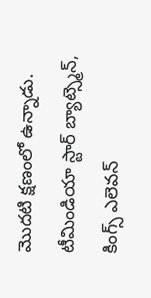మొదటి క్షణంలో ఉన్నాడు.
టీమిండియా స్టార్ బ్యాట్స్మెన్, కింగ్స్ ఎలెవన్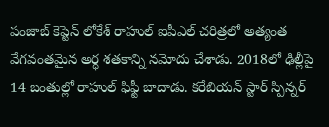పంజాబ్ కెప్టెన్ లోకేశ్ రాహుల్ ఐపీఎల్ చరిత్రలో అత్యంత వేగవంతమైన అర్ధ శతకాన్ని నమోదు చేశాడు. 2018లో ఢిల్లీపై 14 బంతుల్లో రాహుల్ ఫిఫ్టీ బాదాడు. కరేబియన్ స్టార్ స్పిన్నర్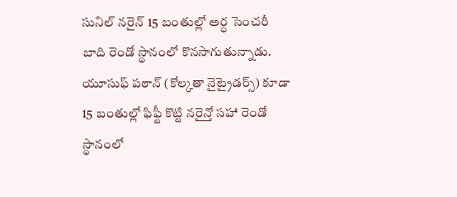సునిల్ నరైన్ 15 బంతుల్లో అర్ధ సెంచరీ బాది రెండో స్థానంలో కొనసాగుతున్నాడు. యూసుఫ్ పఠాన్ (కోల్కతా నైట్రైడర్స్) కూడా 15 బంతుల్లో ఫిఫ్టీ కొట్టి నరైన్తో సహా రెండో స్థానంలో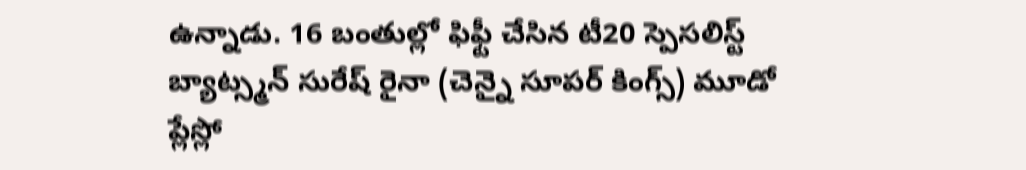ఉన్నాడు. 16 బంతుల్లో ఫిఫ్టీ చేసిన టీ20 స్పెసలిస్ట్ బ్యాట్స్మన్ సురేష్ రైనా (చెన్నై సూపర్ కింగ్స్) మూడో ప్లేస్లో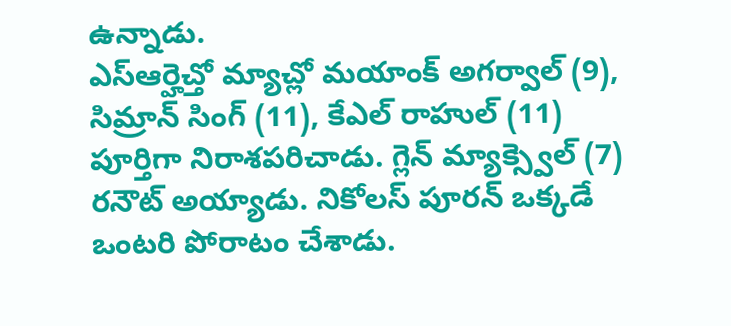ఉన్నాడు.
ఎస్ఆర్హెచ్తో మ్యాచ్లో మయాంక్ అగర్వాల్ (9), సిమ్రాన్ సింగ్ (11), కేఎల్ రాహుల్ (11) పూర్తిగా నిరాశపరిచాడు. గ్లెన్ మ్యాక్స్వెల్ (7) రనౌట్ అయ్యాడు. నికోలస్ పూరన్ ఒక్కడే ఒంటరి పోరాటం చేశాడు.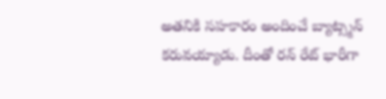అతనికి సహకారం అందించే బ్యాట్స్మన్ కరువయ్యాడు. దీంతో రన్ రేట్ భారీగా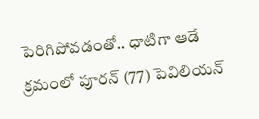పెరిగిపోవడంతో.. ధాటిగా ఆడే క్రమంలో పూరన్ (77) పెవిలియన్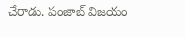చేరాడు. పంజాబ్ విజయం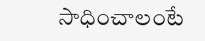సాధించాలంటే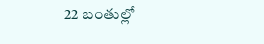22 బంతుల్లో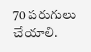70 పరుగులు చేయాలి.